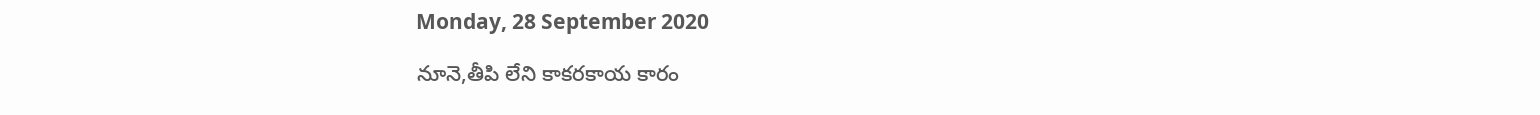Monday, 28 September 2020

నూనె,తీపి లేని కాకరకాయ కారం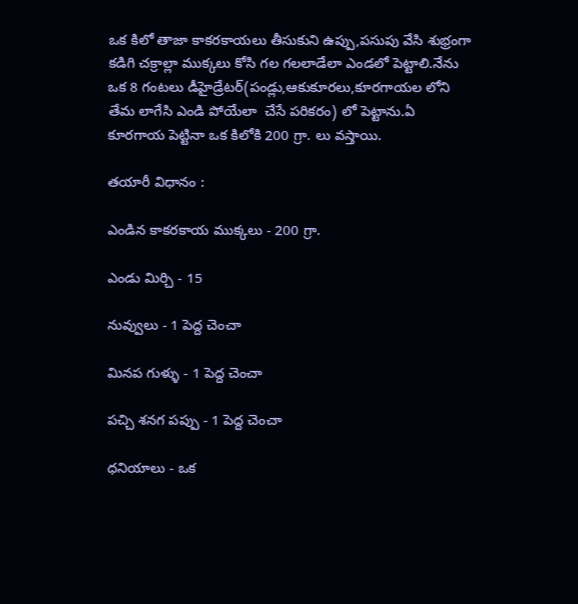ఒక కిలో తాజా కాకరకాయలు తీసుకుని ఉప్పు,పసుపు వేసి శుభ్రంగా కడిగి చక్రాల్లా ముక్కలు కోసి గల గలలాడేలా ఎండలో పెట్టాలి.నేను ఒక 8 గంటలు డీహైడ్రేటర్(పండ్లు,ఆకుకూరలు,కూరగాయల లోని తేమ లాగేసి ఎండి పోయేలా  చేసే పరికరం) లో పెట్టాను.ఏ కూరగాయ పెట్టినా ఒక కిలోకి 200 గ్రా. లు వస్తాయి.

తయారీ విధానం :

ఎండిన కాకరకాయ ముక్కలు - 200 గ్రా.

ఎండు మిర్చి - 15

నువ్వులు - 1 పెద్ద చెంచా

మినప గుళ్ళు - 1 పెద్ద చెంచా

పచ్చి శనగ పప్పు - 1 పెద్ద చెంచా

ధనియాలు - ఒక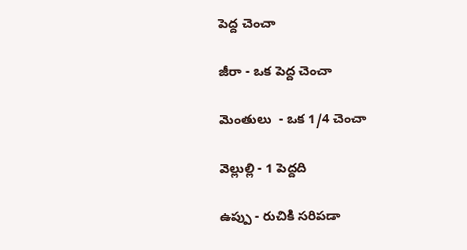పెద్ద చెంచా

జీరా - ఒక పెద్ద చెంచా

మెంతులు  - ఒక 1/4 చెంచా

వెల్లుల్లి - 1 పెద్దది

ఉప్పు - రుచికి సరిపడా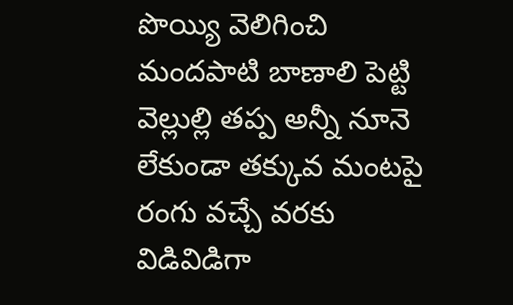పొయ్యి వెలిగించి మందపాటి బాణాలి పెట్టి వెల్లుల్లి తప్ప అన్నీ నూనె లేకుండా తక్కువ మంటపై రంగు వచ్చే వరకు విడివిడిగా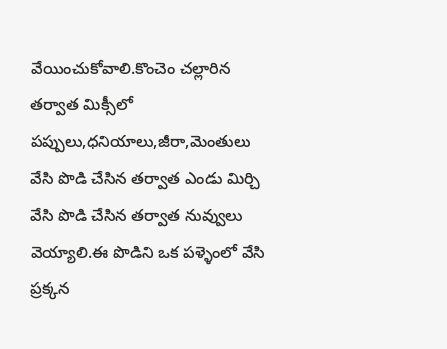వేయించుకోవాలి.కొంచెం చల్లారిన తర్వాత మిక్సీలో పప్పులు,ధనియాలు,జీరా,మెంతులు వేసి పొడి చేసిన తర్వాత ఎండు మిర్చి వేసి పొడి చేసిన తర్వాత నువ్వులు వెయ్యాలి.ఈ పొడిని ఒక పళ్ళెంలో వేసి ప్రక్కన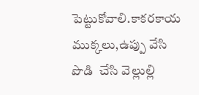పెట్టుకోవాలి.కాకరకాయ ముక్కలు,ఉప్పు వేసి  పొడి  చేసి వెల్లుల్లి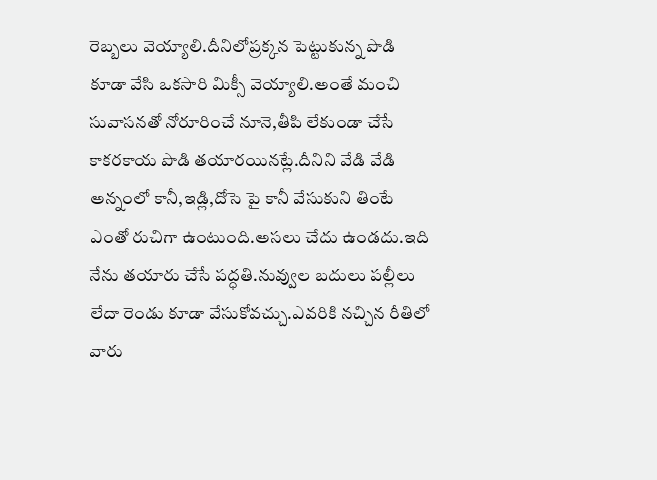రెబ్బలు వెయ్యాలి.దీనిలోప్రక్కన పెట్టుకున్న పొడి కూడా వేసి ఒకసారి మిక్సీ వెయ్యాలి.అంతే మంచి సువాసనతో నోరూరించే నూనె,తీపి లేకుండా చేసే కాకరకాయ పొడి తయారయినట్లే.దీనిని వేడి వేడి అన్నంలో కానీ,ఇడ్లి,దోసె పై కానీ వేసుకుని తింటే ఎంతో రుచిగా ఉంటుంది.అసలు చేదు ఉండదు.ఇది నేను తయారు చేసే పద్ధతి.నువ్వుల బదులు పల్లీలు లేదా రెండు కూడా వేసుకోవచ్చు.ఎవరికి నచ్చిన రీతిలో వారు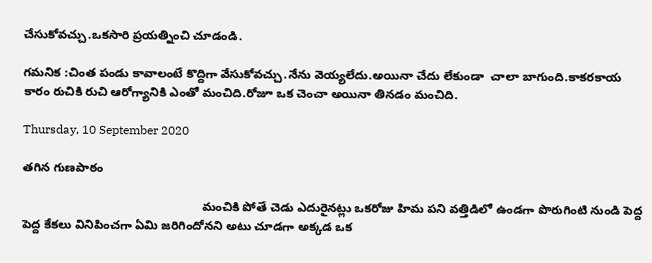చేసుకోవచ్చు.ఒకసారి ప్రయత్నించి చూడండి.

గమనిక :చింత పండు కావాలంటే కొద్దిగా వేసుకోవచ్చు.నేను వెయ్యలేదు.అయినా చేదు లేకుండా  చాలా బాగుంది.కాకరకాయ కారం రుచికి రుచి ఆరోగ్యానికి ఎంతో మంచిది.రోజూ ఒక చెంచా అయినా తినడం మంచిది.

Thursday, 10 September 2020

తగిన గుణపాఠం

                                                     మంచికి పోతే చెడు ఎదురైనట్లు ఒకరోజు హిమ పని వత్తిడిలో ఉండగా పొరుగింటి నుండి పెద్ద పెద్ద కేకలు వినిపించగా ఏమి జరిగిందోనని అటు చూడగా అక్కడ ఒక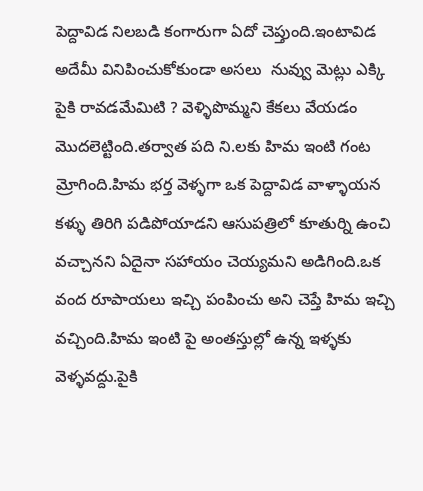పెద్దావిడ నిలబడి కంగారుగా ఏదో చెప్తుంది.ఇంటావిడ అదేమీ వినిపించుకోకుండా అసలు  నువ్వు మెట్లు ఎక్కి పైకి రావడమేమిటి ? వెళ్ళిపొమ్మని కేకలు వేయడం మొదలెట్టింది.తర్వాత పది ని.లకు హిమ ఇంటి గంట మ్రోగింది.హిమ భర్త వెళ్ళగా ఒక పెద్దావిడ వాళ్ళాయన కళ్ళు తిరిగి పడిపోయాడని ఆసుపత్రిలో కూతుర్ని ఉంచి వచ్చానని ఏదైనా సహాయం చెయ్యమని అడిగింది.ఒక వంద రూపాయలు ఇచ్చి పంపించు అని చెప్తే హిమ ఇచ్చి వచ్చింది.హిమ ఇంటి పై అంతస్తుల్లో ఉన్న ఇళ్ళకు వెళ్ళవద్దు.పైకి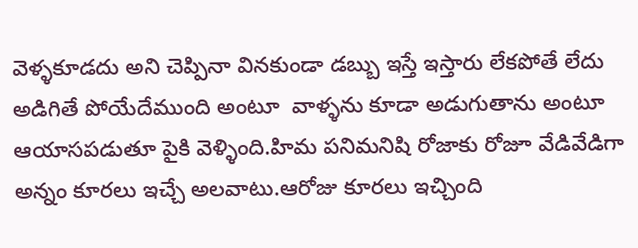వెళ్ళకూడదు అని చెప్పినా వినకుండా డబ్బు ఇస్తే ఇస్తారు లేకపోతే లేదు అడిగితే పోయేదేముంది అంటూ  వాళ్ళను కూడా అడుగుతాను అంటూ ఆయాసపడుతూ పైకి వెళ్ళింది.హిమ పనిమనిషి రోజాకు రోజూ వేడివేడిగా అన్నం కూరలు ఇచ్చే అలవాటు.ఆరోజు కూరలు ఇచ్చింది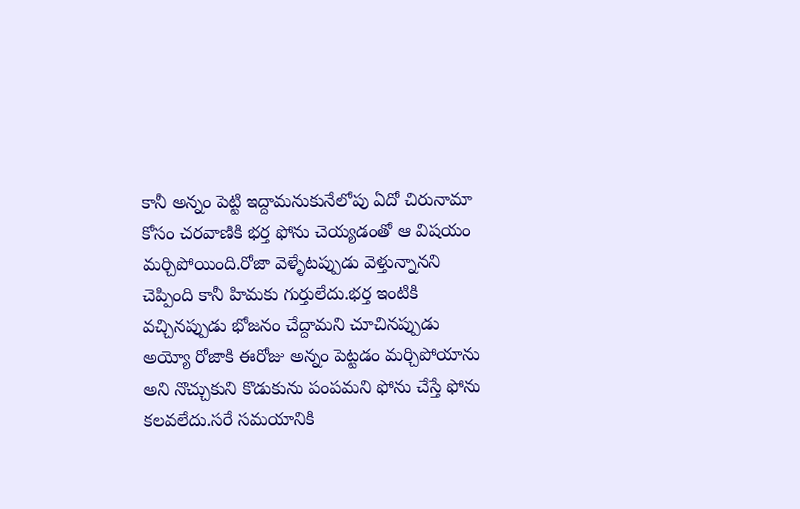కానీ అన్నం పెట్టి ఇద్దామనుకునేలోపు ఏదో చిరునామా కోసం చరవాణికి భర్త ఫోను చెయ్యడంతో ఆ విషయం మర్చిపోయింది.రోజా వెళ్ళేటప్పుడు వెళ్తున్నానని చెప్పింది కానీ హిమకు గుర్తులేదు.భర్త ఇంటికి వచ్చినప్పుడు భోజనం చేద్దామని చూచినప్పుడు అయ్యో రోజాకి ఈరోజు అన్నం పెట్టడం మర్చిపోయాను అని నొచ్చుకుని కొడుకును పంపమని ఫోను చేస్తే ఫోను కలవలేదు.సరే సమయానికి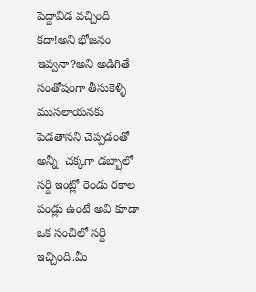పెద్దావిడ వచ్చింది కదా!అని భోజనం ఇవ్వనా?అని అడిగితే సంతోషంగా తీసుకెళ్ళి ముసలాయనకు పెడతానని చెప్పడంతో అన్నీ  చక్కగా డబ్బాలో సర్ది ఇంట్లో రెండు రకాల పండ్లు ఉంటే అవి కూడా ఒక సంచిలో సర్ది ఇచ్చింది.మీ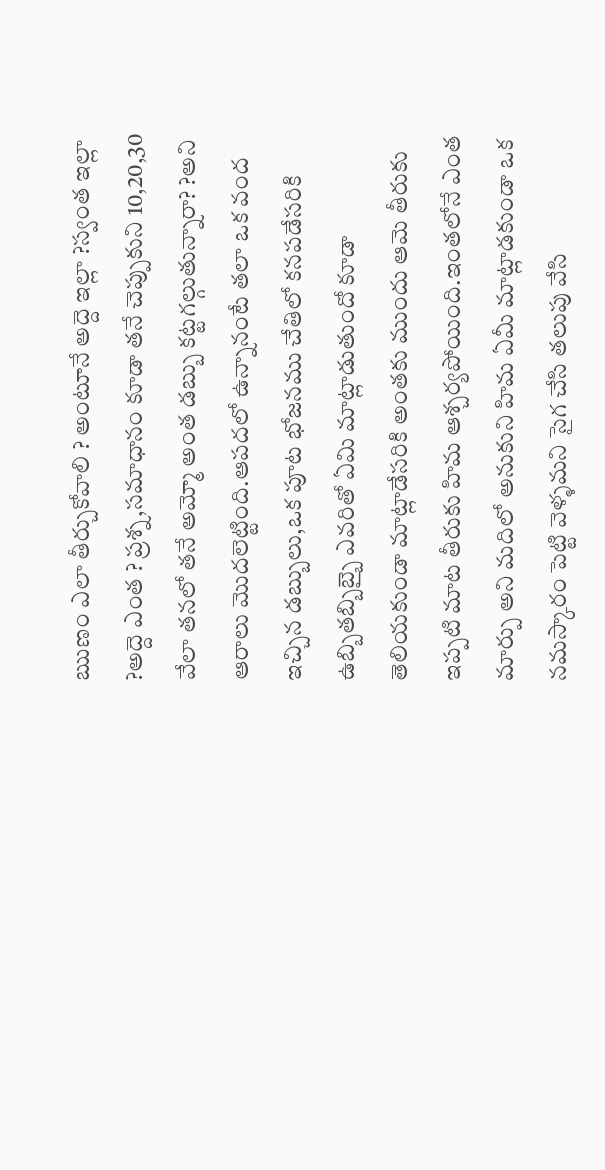ఋణం ఎలా తీర్చుకోవాలి ? అంటూనే అద్దె ఇల్లా ?స్వంత ఇల్లా ?అద్దె ఎంత ? ప్రశ్న,సమాధానం కూడా తనే చెప్పుకుని 10,20,30 వేలా తనలో తనే అమ్మో అంత డబ్బు కట్టగల్గుతున్నారా? ?అని  ఆరాలు మొదలెట్టింది.ఆపదలో ఉన్నానంటే తలా ఒక వంద ఇచ్చిన డబ్బులు,ఒక పూట భోజనము చేతిలో కనపడేసరికి ఉబ్బితబ్బిబ్బై ఎవరితో ఏమి మాట్లాడుతుందో కూడా తెలియకుండా మాట్లాడేసరికి అంతకు ముందు ఆమె తీరుకు ఇప్పటి మాట తీరుకు హిమ ఆశ్చర్యపోయింది.ఇంతలోనే ఎంత మార్పు అని మదిలో అనుకుని హిమ ఏమీ మాట్లాడకుండా ఒక నమస్కారం పెట్టి వెళ్ళమని సైగ చేసి తలుపు వేసి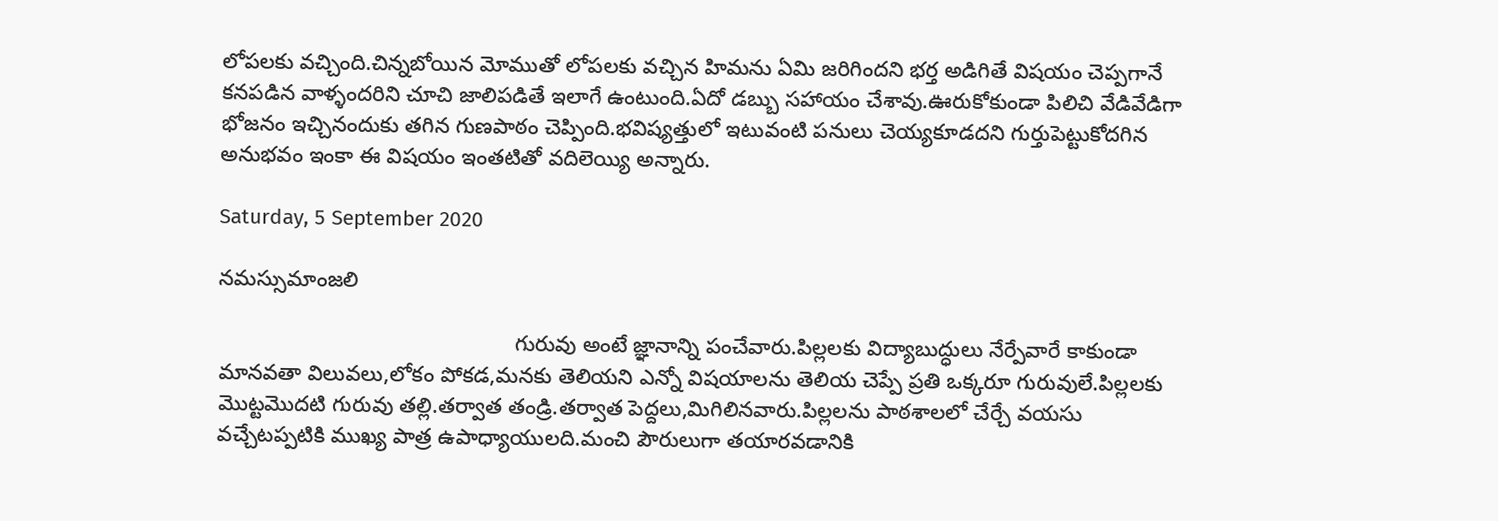లోపలకు వచ్చింది.చిన్నబోయిన మోముతో లోపలకు వచ్చిన హిమను ఏమి జరిగిందని భర్త అడిగితే విషయం చెప్పగానే కనపడిన వాళ్ళందరిని చూచి జాలిపడితే ఇలాగే ఉంటుంది.ఏదో డబ్బు సహాయం చేశావు.ఊరుకోకుండా పిలిచి వేడివేడిగా భోజనం ఇచ్చినందుకు తగిన గుణపాఠం చెప్పింది.భవిష్యత్తులో ఇటువంటి పనులు చెయ్యకూడదని గుర్తుపెట్టుకోదగిన అనుభవం ఇంకా ఈ విషయం ఇంతటితో వదిలెయ్యి అన్నారు.

Saturday, 5 September 2020

నమస్సుమాంజలి

                                                  గురువు అంటే జ్ఞానాన్ని పంచేవారు.పిల్లలకు విద్యాబుద్ధులు నేర్పేవారే కాకుండా మానవతా విలువలు,లోకం పోకడ,మనకు తెలియని ఎన్నో విషయాలను తెలియ చెప్పే ప్రతి ఒక్కరూ గురువులే.పిల్లలకు మొట్టమొదటి గురువు తల్లి.తర్వాత తండ్రి.తర్వాత పెద్దలు,మిగిలినవారు.పిల్లలను పాఠశాలలో చేర్చే వయసు వచ్చేటప్పటికి ముఖ్య పాత్ర ఉపాధ్యాయులది.మంచి పౌరులుగా తయారవడానికి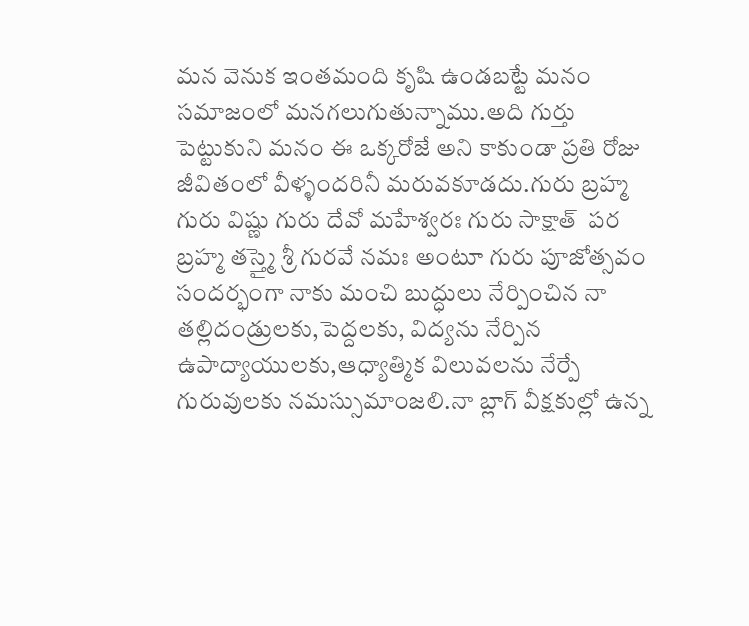మన వెనుక ఇంతమంది కృషి ఉండబట్టే మనం సమాజంలో మనగలుగుతున్నాము.అది గుర్తు పెట్టుకుని మనం ఈ ఒక్కరోజే అని కాకుండా ప్రతి రోజు జీవితంలో వీళ్ళందరినీ మరువకూడదు.గురు బ్రహ్మ గురు విష్ణు గురు దేవో మహేశ్వరః గురు సాక్షాత్  పర బ్రహ్మ తస్త్మై శ్రీ గురవే నమః అంటూ గురు పూజోత్సవం సందర్భంగా నాకు మంచి బుద్ధులు నేర్పించిన నా తల్లిదండ్రులకు,పెద్దలకు, విద్యను నేర్పిన ఉపాద్యాయులకు,ఆధ్యాత్మిక విలువలను నేర్పే  గురువులకు నమస్సుమాంజలి.నా బ్లాగ్ వీక్షకుల్లో ఉన్న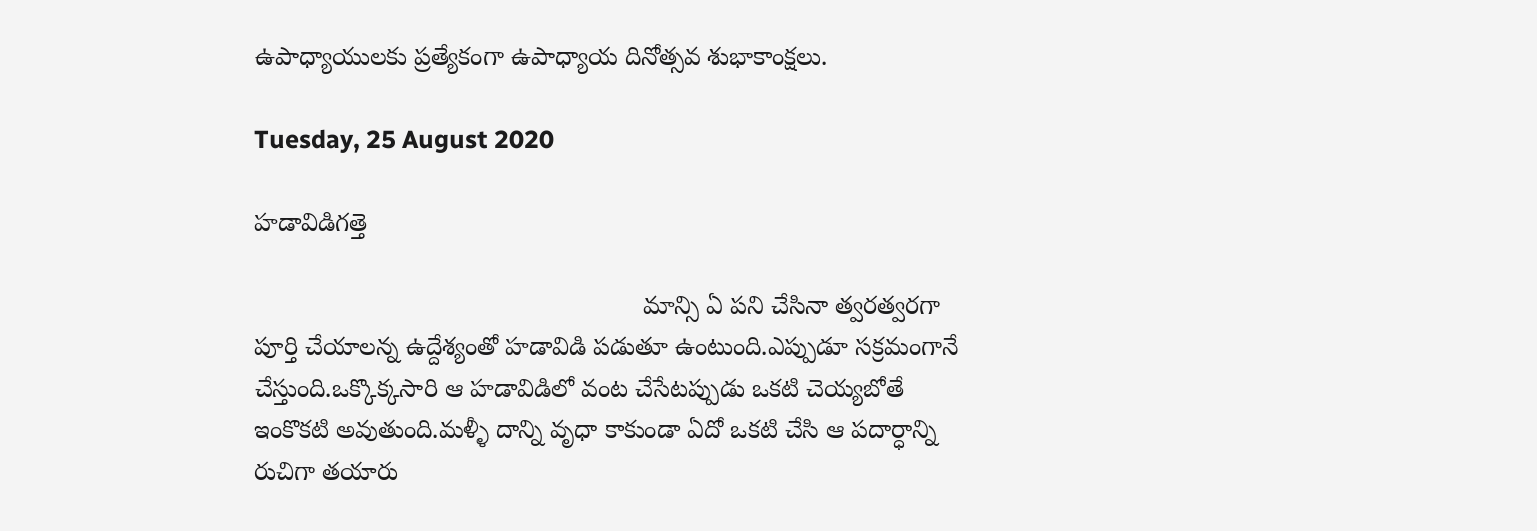ఉపాధ్యాయులకు ప్రత్యేకంగా ఉపాధ్యాయ దినోత్సవ శుభాకాంక్షలు.

Tuesday, 25 August 2020

హడావిడిగత్తె

                                                       మాన్సి ఏ పని చేసినా త్వరత్వరగా పూర్తి చేయాలన్న ఉద్దేశ్యంతో హడావిడి పడుతూ ఉంటుంది.ఎప్పుడూ సక్రమంగానే చేస్తుంది.ఒక్కొక్కసారి ఆ హడావిడిలో వంట చేసేటప్పుడు ఒకటి చెయ్యబోతే ఇంకొకటి అవుతుంది.మళ్ళీ దాన్ని వృధా కాకుండా ఏదో ఒకటి చేసి ఆ పదార్ధాన్ని రుచిగా తయారు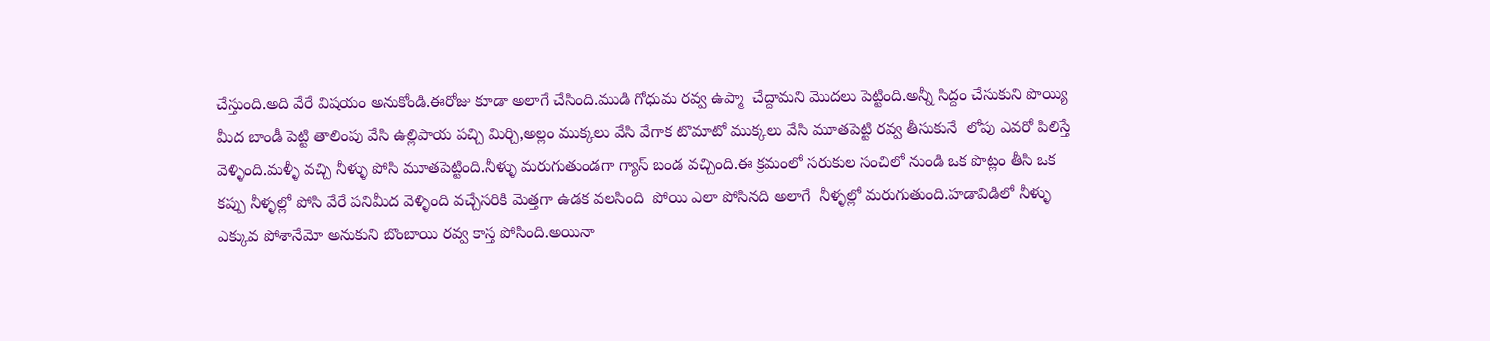చేస్తుంది.అది వేరే విషయం అనుకోండి.ఈరోజు కూడా అలాగే చేసింది.ముడి గోధుమ రవ్వ ఉప్మా  చేద్దామని మొదలు పెట్టింది.అన్నీ సిద్దం చేసుకుని పొయ్యి మీద బాండీ పెట్టి తాలింపు వేసి ఉల్లిపాయ పచ్చి మిర్చి,అల్లం ముక్కలు వేసి వేగాక టొమాటో ముక్కలు వేసి మూతపెట్టి రవ్వ తీసుకునే  లోపు ఎవరో పిలిస్తే వెళ్ళింది.మళ్ళీ వచ్చి నీళ్ళు పోసి మూతపెట్టింది.నీళ్ళు మరుగుతుండగా గ్యాస్ బండ వచ్చింది.ఈ క్రమంలో సరుకుల సంచిలో నుండి ఒక పొట్లం తీసి ఒక కప్పు నీళ్ళల్లో పోసి వేరే పనిమీద వెళ్ళింది వచ్చేసరికి మెత్తగా ఉడక వలసింది  పోయి ఎలా పోసినది అలాగే  నీళ్ళల్లో మరుగుతుంది.హడావిడిలో నీళ్ళు ఎక్కువ పోశానేమో అనుకుని బొంబాయి రవ్వ కాస్త పోసింది.అయినా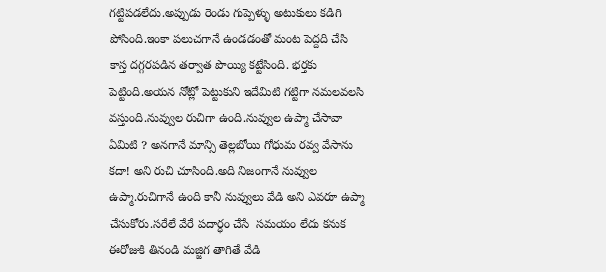గట్టిపడలేదు.అప్పుడు రెండు గుప్పెళ్ళు అటుకులు కడిగి పోసింది.ఇంకా పలుచగానే ఉండడంతో మంట పెద్దది చేసి కాస్త దగ్గరపడిన తర్వాత పొయ్యి కట్టేసింది. భర్తకు పెట్టింది.అయన నోట్లో పెట్టుకుని ఇదేమిటి గట్టిగా నమలవలసి వస్తుంది.నువ్వుల రుచిగా ఉంది.నువ్వుల ఉప్మా చేసావా ఏమిటి ? అనగానే మాన్సి తెల్లబోయి గోధుమ రవ్వ వేసాను కదా! అని రుచి చూసింది.అది నిజంగానే నువ్వుల ఉప్మా.రుచిగానే ఉంది కానీ నువ్వులు వేడి అని ఎవరూ ఉప్మా చేసుకోరు.సరేలే వేరే పదార్ధం చేసే  సమయం లేదు కనుక ఈరోజుకి తినండి మజ్జిగ తాగితే వేడి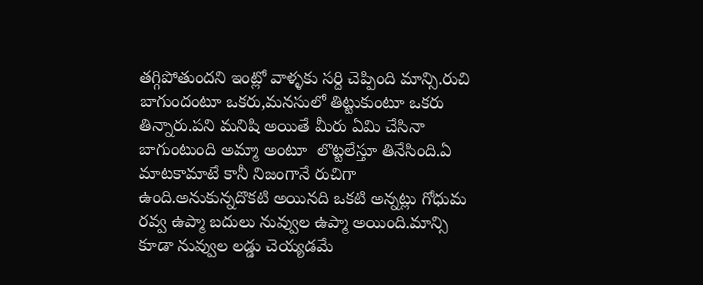తగ్గిపోతుందని ఇంట్లో వాళ్ళకు సర్ది చెప్పింది మాన్సి.రుచి బాగుందంటూ ఒకరు,మనసులో తిట్టుకుంటూ ఒకరు తిన్నారు.పని మనిషి అయితే మీరు ఏమి చేసినా బాగుంటుంది అమ్మా అంటూ  లొట్టలేస్తూ తినేసింది.ఏ మాటకామాటే కానీ నిజంగానే రుచిగా ఉంది.అనుకున్నదొకటి అయినది ఒకటి అన్నట్లు గోధుమ రవ్వ ఉప్మా బదులు నువ్వుల ఉప్మా అయింది.మాన్సి  కూడా నువ్వుల లడ్డు చెయ్యడమే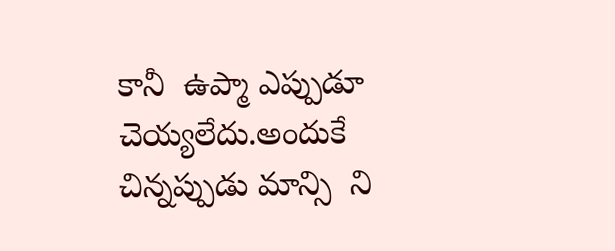కానీ  ఉప్మా ఎప్పుడూ చెయ్యలేదు.అందుకే చిన్నప్పుడు మాన్సి  ని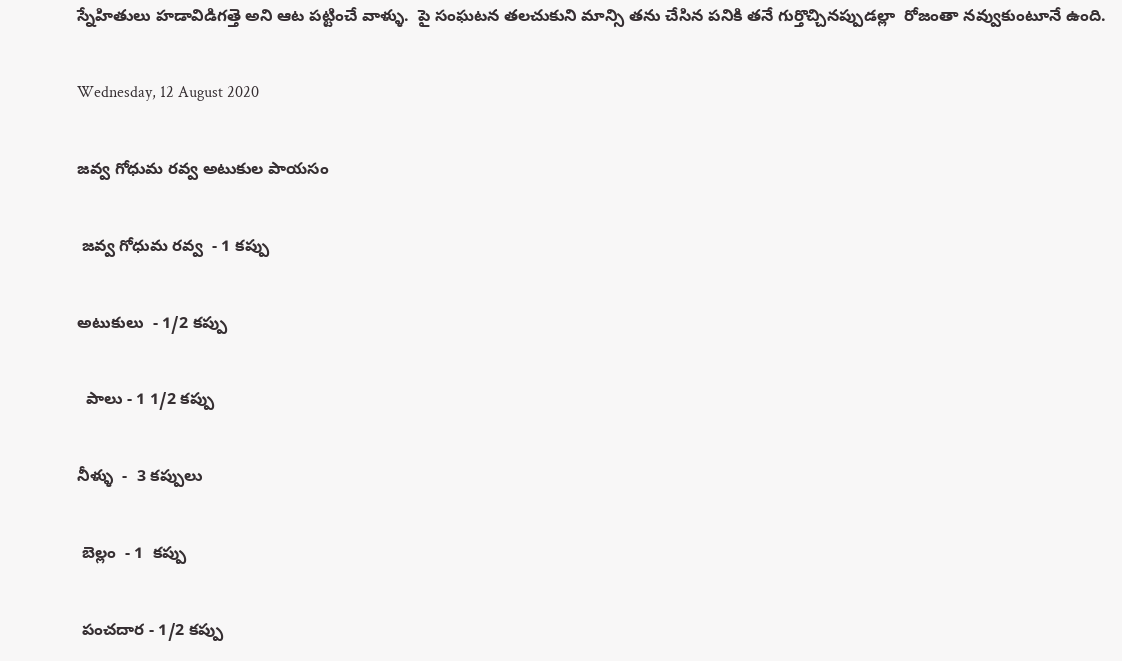స్నేహితులు హడావిడిగత్తె అని ఆట పట్టించే వాళ్ళు.  పై సంఘటన తలచుకుని మాన్సి తను చేసిన పనికి తనే గుర్తొచ్చినప్పుడల్లా  రోజంతా నవ్వుకుంటూనే ఉంది.

Wednesday, 12 August 2020

జవ్వ గోధుమ రవ్వ అటుకుల పాయసం

 జవ్వ గోధుమ రవ్వ  - 1 కప్పు

అటుకులు  - 1/2 కప్పు

  పాలు - 1 1/2 కప్పు

నీళ్ళు  -  3 కప్పులు

 బెల్లం  - 1  కప్పు

 పంచదార - 1/2 కప్పు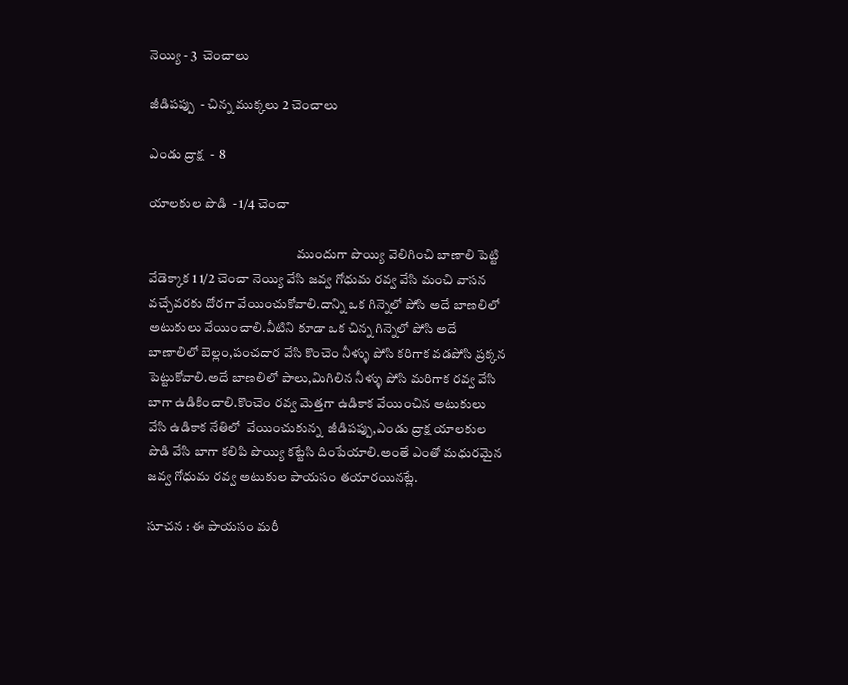నెయ్యి - 3  చెంచాలు

జీడిపప్పు  - చిన్న ముక్కలు 2 చెంచాలు

ఎండు ద్రాక్ష  -  8

యాలకుల పొడి  - 1/4 చెంచా

                                                        ముందుగా పొయ్యి వెలిగించి బాణాలి పెట్టి వేడెక్కాక 1 1/2 చెంచా నెయ్యి వేసి జవ్వ గోధుమ రవ్వ వేసి మంచి వాసన వచ్చేవరకు దోరగా వేయించుకోవాలి.దాన్ని ఒక గిన్నెలో పోసి అదే బాణలిలో అటుకులు వేయించాలి.వీటిని కూడా ఒక చిన్న గిన్నెలో పోసి అదే బాణాలిలో బెల్లం,పంచదార వేసి కొంచెం నీళ్ళు పోసి కరిగాక వడపోసి ప్రక్కన పెట్టుకోవాలి.అదే బాణలిలో పాలు,మిగిలిన నీళ్ళు పోసి మరిగాక రవ్వ వేసి బాగా ఉడికించాలి.కొంచెం రవ్వ మెత్తగా ఉడికాక వేయించిన అటుకులు వేసి ఉడికాక నేతిలో  వేయించుకున్న  జీడిపప్పు,ఎండు ద్రాక్ష యాలకుల పొడి వేసి బాగా కలిపి పొయ్యి కట్టేసి దింపేయాలి.అంతే ఎంతో మధురమైన జవ్వ గోధుమ రవ్వ అటుకుల పాయసం తయారయినట్లే.

సూచన : ఈ పాయసం మరీ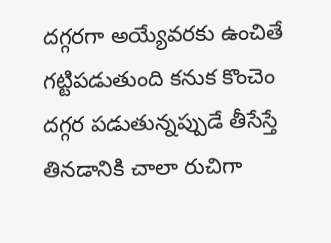దగ్గరగా అయ్యేవరకు ఉంచితే గట్టిపడుతుంది కనుక కొంచెం దగ్గర పడుతున్నప్పుడే తీసేస్తే తినడానికి చాలా రుచిగా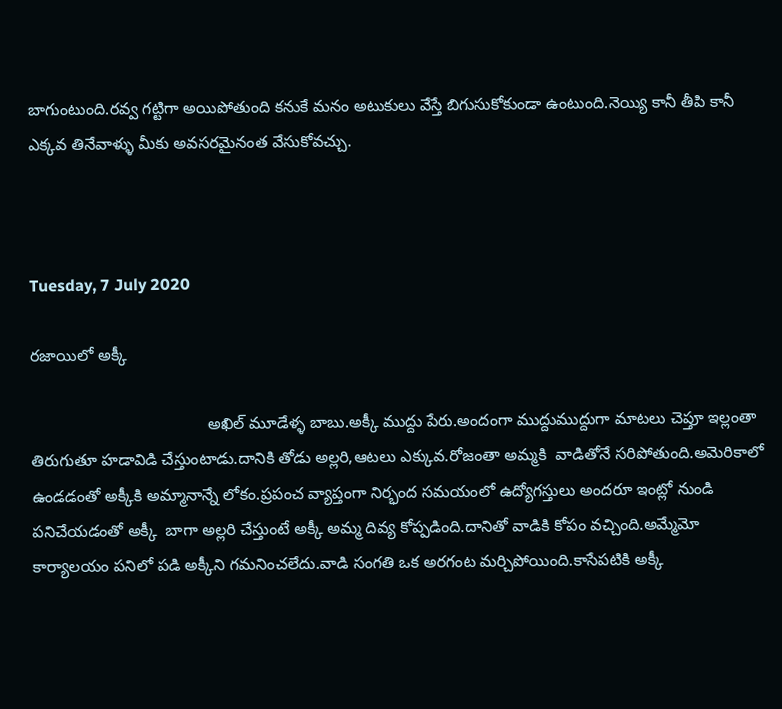బాగుంటుంది.రవ్వ గట్టిగా అయిపోతుంది కనుకే మనం అటుకులు వేస్తే బిగుసుకోకుండా ఉంటుంది.నెయ్యి కానీ తీపి కానీ ఎక్కవ తినేవాళ్ళు మీకు అవసరమైనంత వేసుకోవచ్చు.



Tuesday, 7 July 2020

రజాయిలో అక్కీ

                                       అఖిల్ మూడేళ్ళ బాబు.అక్కీ ముద్దు పేరు.అందంగా ముద్దుముద్దుగా మాటలు చెప్తూ ఇల్లంతా తిరుగుతూ హడావిడి చేస్తుంటాడు.దానికి తోడు అల్లరి,ఆటలు ఎక్కువ.రోజంతా అమ్మకి  వాడితోనే సరిపోతుంది.అమెరికాలో ఉండడంతో అక్కీకి అమ్మానాన్నే లోకం.ప్రపంచ వ్యాప్తంగా నిర్భంద సమయంలో ఉద్యోగస్తులు అందరూ ఇంట్లో నుండి పనిచేయడంతో అక్కీ  బాగా అల్లరి చేస్తుంటే అక్కీ అమ్మ దివ్య కోప్పడింది.దానితో వాడికి కోపం వచ్చింది.అమ్మేమో కార్యాలయం పనిలో పడి అక్కీని గమనించలేదు.వాడి సంగతి ఒక అరగంట మర్చిపోయింది.కాసేపటికి అక్కీ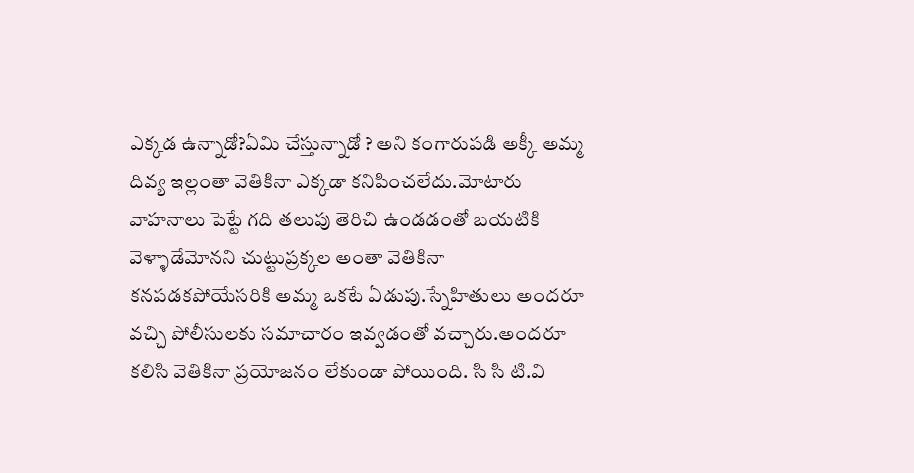ఎక్కడ ఉన్నాడో?ఏమి చేస్తున్నాడో ? అని కంగారుపడి అక్కీ అమ్మ దివ్య ఇల్లంతా వెతికినా ఎక్కడా కనిపించలేదు.మోటారు వాహనాలు పెట్టే గది తలుపు తెరిచి ఉండడంతో బయటికి వెళ్ళాడేమోనని చుట్టుప్రక్కల అంతా వెతికినా కనపడకపోయేసరికి అమ్మ ఒకటే ఏడుపు.స్నేహితులు అందరూ వచ్చి పోలీసులకు సమాచారం ఇవ్వడంతో వచ్చారు.అందరూ కలిసి వెతికినా ప్రయోజనం లేకుండా పోయింది. సి సి టి.వి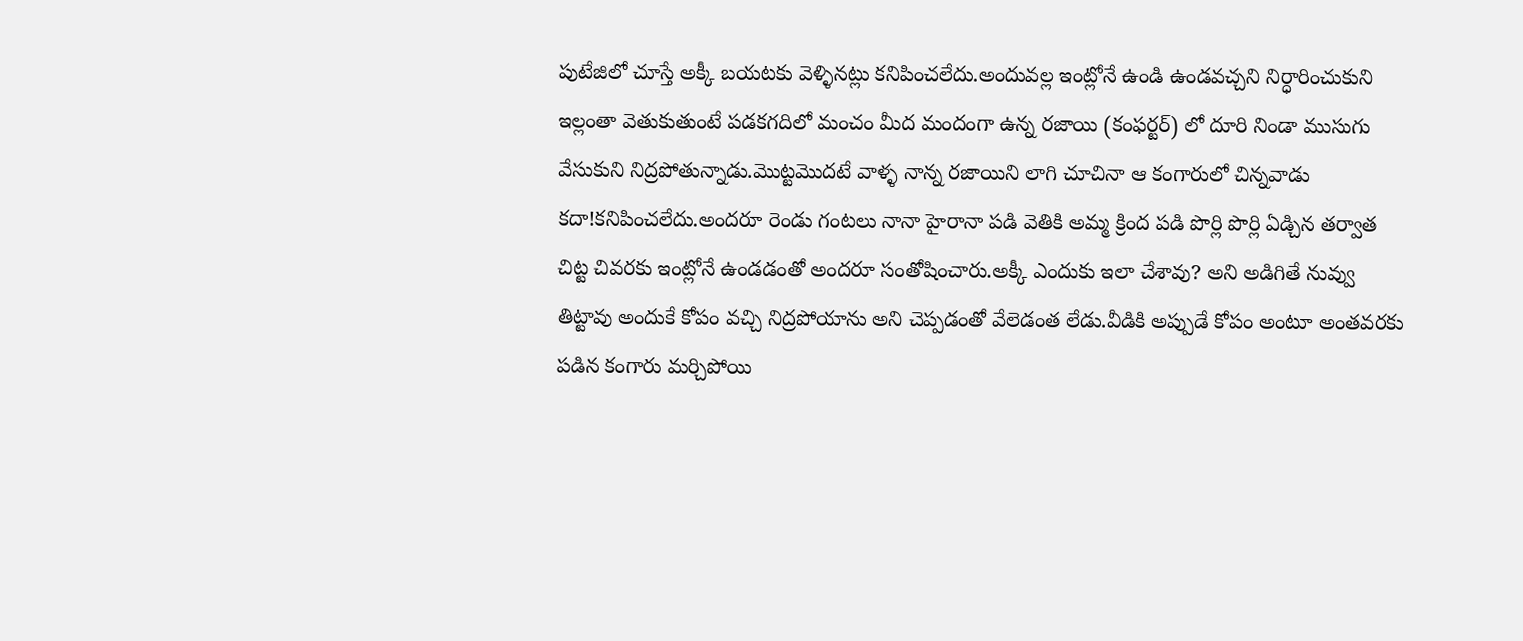పుటేజిలో చూస్తే అక్కీ బయటకు వెళ్ళినట్లు కనిపించలేదు.అందువల్ల ఇంట్లోనే ఉండి ఉండవచ్చని నిర్ధారించుకుని ఇల్లంతా వెతుకుతుంటే పడకగదిలో మంచం మీద మందంగా ఉన్న రజాయి (కంఫర్టర్) లో దూరి నిండా ముసుగు వేసుకుని నిద్రపోతున్నాడు.మొట్టమొదటే వాళ్ళ నాన్న రజాయిని లాగి చూచినా ఆ కంగారులో చిన్నవాడు కదా!కనిపించలేదు.అందరూ రెండు గంటలు నానా హైరానా పడి వెతికి అమ్మ క్రింద పడి పొర్లి పొర్లి ఏడ్చిన తర్వాత చిట్ట చివరకు ఇంట్లోనే ఉండడంతో అందరూ సంతోషించారు.అక్కీ ఎందుకు ఇలా చేశావు? అని అడిగితే నువ్వు తిట్టావు అందుకే కోపం వచ్చి నిద్రపోయాను అని చెప్పడంతో వేలెడంత లేడు.వీడికి అప్పుడే కోపం అంటూ అంతవరకు పడిన కంగారు మర్చిపోయి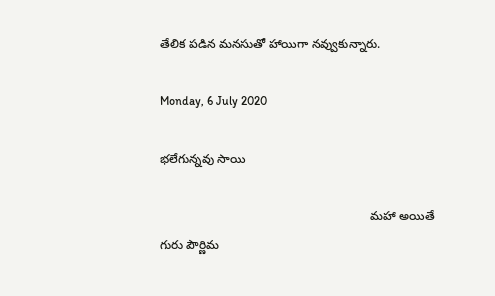తేలిక పడిన మనసుతో హాయిగా నవ్వుకున్నారు.

Monday, 6 July 2020

భలేగున్నవు సాయి

                                                              మహా అయితే గురు పౌర్ణిమ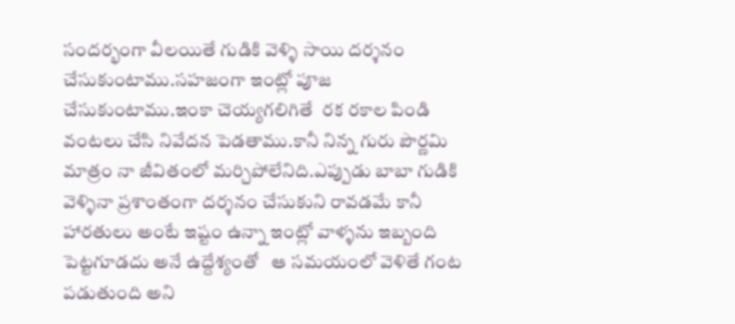సందర్భంగా వీలయితే గుడికి వెళ్ళి సాయి దర్శనం చేసుకుంటాము.సహజంగా ఇంట్లో పూజ చేసుకుంటాము.ఇంకా చెయ్యగలిగితే  రక రకాల పిండి వంటలు చేసి నివేదన పెడతాము.కానీ నిన్న గురు పౌర్ణమి మాత్రం నా జీవితంలో మర్చిపోలేనిది.ఎప్పుడు బాబా గుడికి వెళ్ళినా ప్రశాంతంగా దర్శనం చేసుకుని రావడమే కానీ హారతులు అంటే ఇష్టం ఉన్నా ఇంట్లో వాళ్ళను ఇబ్బంది పెట్టగూడదు అనే ఉద్దేశ్యంతో   ఆ సమయంలో వెళితే గంట పడుతుంది అని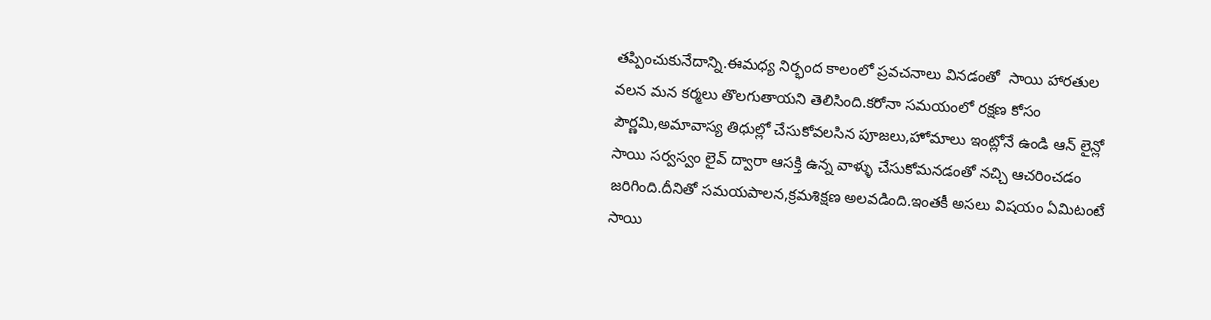తప్పించుకునేదాన్ని.ఈమధ్య నిర్భంద కాలంలో ప్రవచనాలు వినడంతో  సాయి హారతుల వలన మన కర్మలు తొలగుతాయని తెలిసింది.కరోనా సమయంలో రక్షణ కోసం పౌర్ణమి,అమావాస్య తిధుల్లో చేసుకోవలసిన పూజలు,హోమాలు ఇంట్లోనే ఉండి ఆన్ లైన్లో సాయి సర్వస్వం లైవ్ ద్వారా ఆసక్తి ఉన్న వాళ్ళు చేసుకోమనడంతో నచ్చి ఆచరించడం జరిగింది.దీనితో సమయపాలన,క్రమశిక్షణ అలవడింది.ఇంతకీ అసలు విషయం ఏమిటంటే సాయి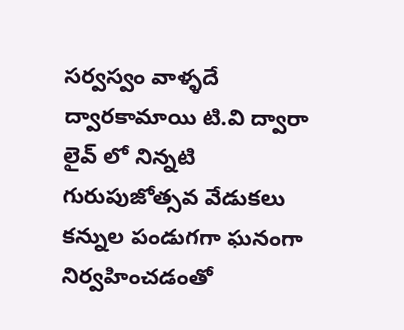సర్వస్వం వాళ్ళదే ద్వారకామాయి టి.వి ద్వారా లైవ్ లో నిన్నటి గురుపుజోత్సవ వేడుకలు కన్నుల పండుగగా ఘనంగా నిర్వహించడంతో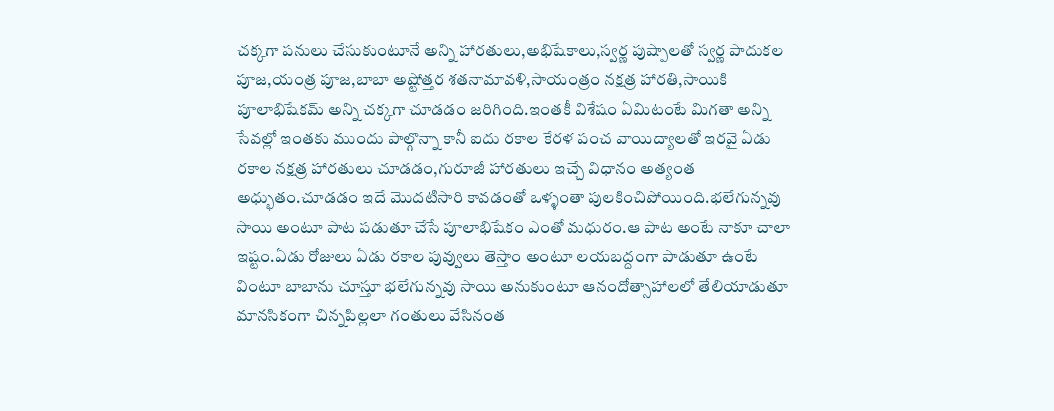చక్కగా పనులు చేసుకుంటూనే అన్ని హారతులు,అభిషేకాలు,స్వర్ణ పుష్పాలతో స్వర్ణ పాదుకల పూజ,యంత్ర పూజ,బాబా అష్టోత్తర శతనామావళి,సాయంత్రం నక్షత్ర హారతి,సాయికి పూలాభిషేకమ్ అన్ని చక్కగా చూడడం జరిగింది.ఇంతకీ విశేషం ఏమిటంటే మిగతా అన్ని సేవల్లో ఇంతకు ముందు పాల్గొన్నా కానీ ఐదు రకాల కేరళ పంచ వాయిద్యాలతో ఇరవై ఏడు రకాల నక్షత్ర హారతులు చూడడం,గురూజీ హారతులు ఇచ్చే విధానం అత్యంత అధ్భుతం.చూడడం ఇదే మొదటిసారి కావడంతో ఒళ్ళంతా పులకించిపోయింది.భలేగున్నవు సాయి అంటూ పాట పడుతూ చేసే పూలాభిషేకం ఎంతో మధురం.ఆ పాట అంటే నాకూ చాలా ఇష్టం.ఏడు రోజులు ఏడు రకాల పువ్వులు తెస్తాం అంటూ లయబద్దంగా పాడుతూ ఉంటే    వింటూ బాబాను చూస్తూ భలేగున్నవు సాయి అనుకుంటూ ఆనందోత్సాహాలలో తేలియాడుతూ మానసికంగా చిన్నపిల్లలా గంతులు వేసినంత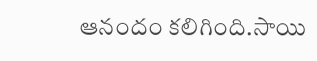ఆనందం కలిగింది.సాయి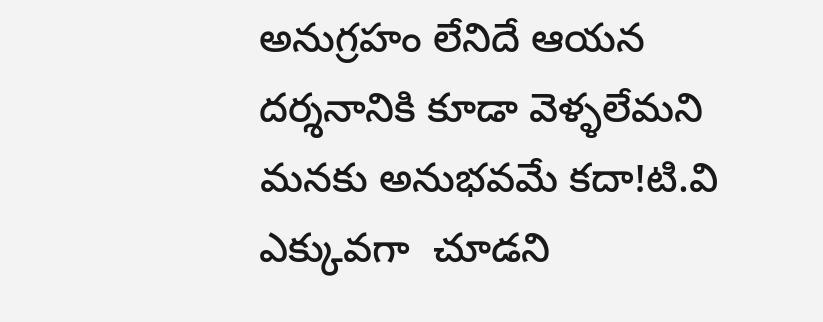అనుగ్రహం లేనిదే ఆయన దర్శనానికి కూడా వెళ్ళలేమని మనకు అనుభవమే కదా!టి.వి ఎక్కువగా  చూడని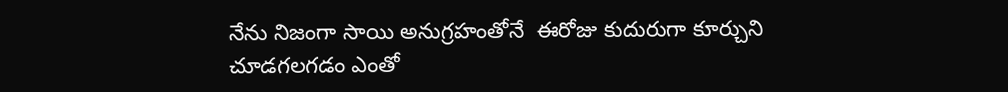నేను నిజంగా సాయి అనుగ్రహంతోనే  ఈరోజు కుదురుగా కూర్చుని చూడగలగడం ఎంతో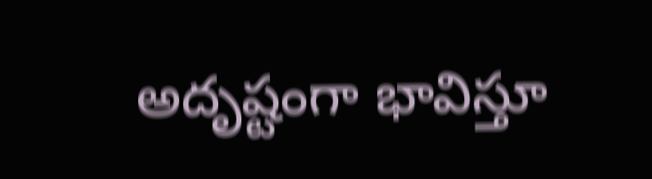అదృష్టంగా భావిస్తూ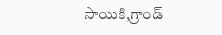సాయికి,గ్రాండ్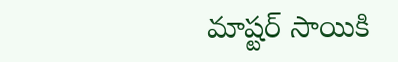మాష్టర్ సాయికి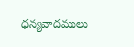ధన్యవాదములు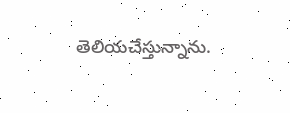తెలియచేస్తున్నాను.